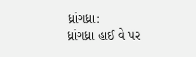ધ્રાંગધ્રા:
ધ્રાંગધ્રા હાઈ વે પર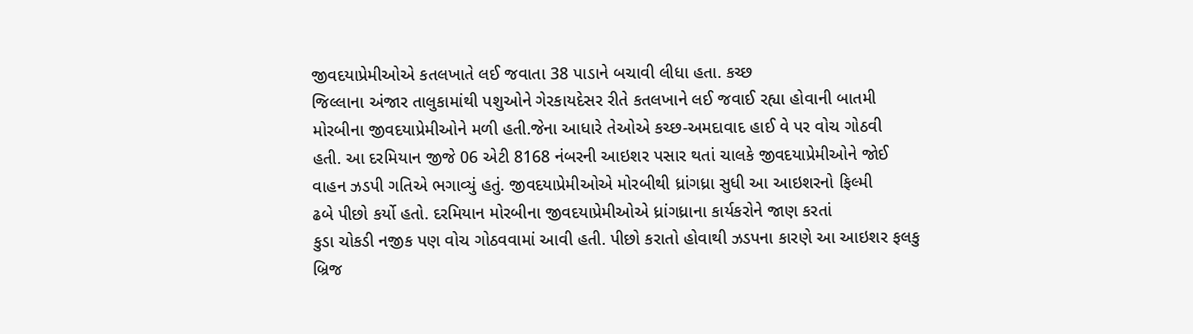જીવદયાપ્રેમીઓએ કતલખાતે લઈ જવાતા 38 પાડાને બચાવી લીધા હતા. કચ્છ
જિલ્લાના અંજાર તાલુકામાંથી પશુઓને ગેરકાયદેસર રીતે કતલખાને લઈ જવાઈ રહ્યા હોવાની બાતમી
મોરબીના જીવદયાપ્રેમીઓને મળી હતી.જેના આધારે તેઓએ કચ્છ-અમદાવાદ હાઈ વે પર વોચ ગોઠવી
હતી. આ દરમિયાન જીજે 06 એટી 8168 નંબરની આઇશર પસાર થતાં ચાલકે જીવદયાપ્રેમીઓને જોઈ
વાહન ઝડપી ગતિએ ભગાવ્યું હતું. જીવદયાપ્રેમીઓએ મોરબીથી ધ્રાંગધ્રા સુધી આ આઇશરનો ફિલ્મી
ઢબે પીછો કર્યો હતો. દરમિયાન મોરબીના જીવદયાપ્રેમીઓએ ધ્રાંગધ્રાના કાર્યકરોને જાણ કરતાં
કુડા ચોકડી નજીક પણ વોચ ગોઠવવામાં આવી હતી. પીછો કરાતો હોવાથી ઝડપના કારણે આ આઇશર ફલકુ
બ્રિજ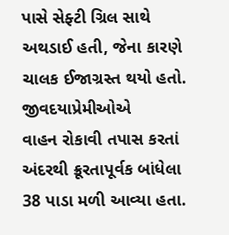પાસે સેફ્ટી ગ્રિલ સાથે અથડાઈ હતી, જેના કારણે ચાલક ઈજાગ્રસ્ત થયો હતો. જીવદયાપ્રેમીઓએ
વાહન રોકાવી તપાસ કરતાં અંદરથી ક્રૂરતાપૂર્વક બાંધેલા 38 પાડા મળી આવ્યા હતા.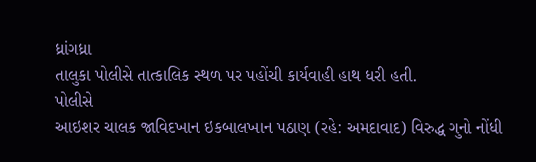ધ્રાંગધ્રા
તાલુકા પોલીસે તાત્કાલિક સ્થળ પર પહોંચી કાર્યવાહી હાથ ધરી હતી.
પોલીસે
આઇશર ચાલક જાવિદખાન ઇકબાલખાન પઠાણ (રહે: અમદાવાદ) વિરુદ્ધ ગુનો નોંધી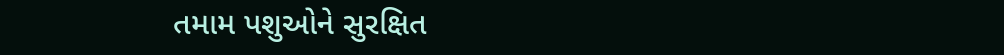તમામ પશુઓને સુરક્ષિત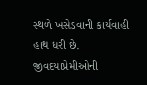સ્થળે ખસેડવાની કાર્યવાહી હાથ ધરી છે. જીવદયાપ્રેમીઓની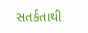સતર્કતાથી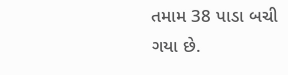તમામ 38 પાડા બચી
ગયા છે.